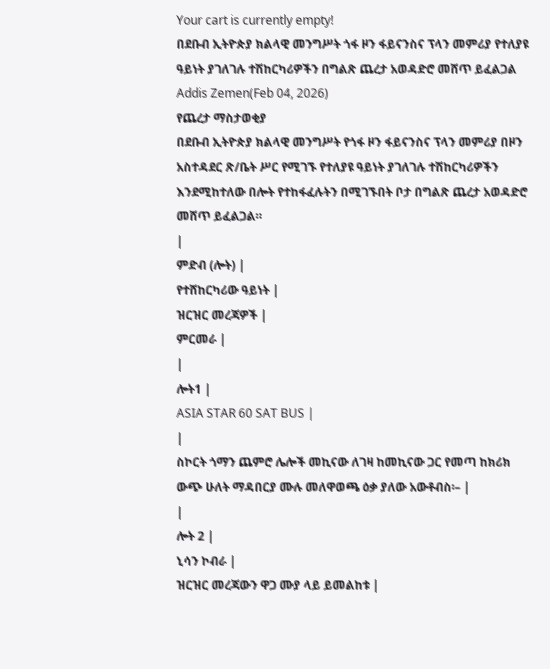Your cart is currently empty!
በደቡብ ኢትዮጵያ ክልላዊ መንግሥት ጎፋ ዞን ፋይናንስና ፕላን መምሪያ የተለያዩ ዓይነት ያገለገሉ ተሽከርካሪዎችን በግልጽ ጨረታ አወዳድሮ መሸጥ ይፈልጋል
Addis Zemen(Feb 04, 2026)
የጨረታ ማስታወቂያ
በደቡብ ኢትዮጵያ ክልላዊ መንግሥት የጎፋ ዞን ፋይናንስና ፕላን መምሪያ በዞን አስተዳደር ጽ/ቤት ሥር የሚገኙ የተለያዩ ዓይነት ያገለገሉ ተሽከርካሪዎችን እንደሚከተለው በሎት የተከፋፈሉትን በሚገኙበት ቦታ በግልጽ ጨረታ አወዳድሮ መሸጥ ይፈልጋል።
|
ምድብ (ሎት) |
የተሸከርካሪው ዓይነት |
ዝርዝር መረጃዎች |
ምርመራ |
|
ሎት1 |
ASIA STAR 60 SAT BUS |
|
ስኮርት ጎማን ጨምሮ ሌሎች መኪናው ለገዛ ከመኪናው ጋር የመጣ ከክሪክ ውጭ ሁለት ማዳበርያ ሙሉ መለዋወጫ ዕቃ ያለው አውቶብስ፡– |
|
ሎት 2 |
ኒሳን ኮብራ |
ዝርዝር መረጃውን ዋጋ ሙያ ላይ ይመልከቱ |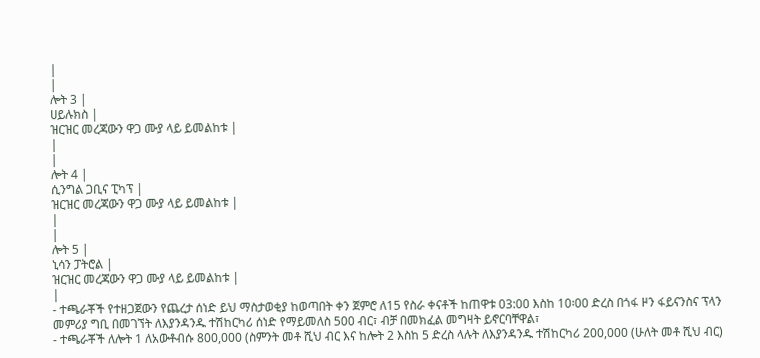|
|
ሎት 3 |
ሀይሉክስ |
ዝርዝር መረጃውን ዋጋ ሙያ ላይ ይመልከቱ |
|
|
ሎት 4 |
ሲንግል ጋቢና ፒካፕ |
ዝርዝር መረጃውን ዋጋ ሙያ ላይ ይመልከቱ |
|
|
ሎት 5 |
ኒሳን ፓትሮል |
ዝርዝር መረጃውን ዋጋ ሙያ ላይ ይመልከቱ |
|
- ተጫራቾች የተዘጋጀውን የጨረታ ሰነድ ይህ ማስታወቂያ ከወጣበት ቀን ጀምሮ ለ15 የስራ ቀናቶች ከጠዋቱ 03:00 እስከ 10፡00 ድረስ በጎፋ ዞን ፋይናንስና ፕላን መምሪያ ግቢ በመገኘት ለእያንዳንዱ ተሽከርካሪ ሰነድ የማይመለስ 500 ብር፣ ብቻ በመክፈል መግዛት ይኖርባቸዋል፣
- ተጫራቾች ለሎት 1 ለአውቶብሱ 800,000 (ስምንት መቶ ሺህ ብር እና ከሎት 2 እስከ 5 ድረስ ላሉት ለእያንዳንዱ ተሽከርካሪ 200,000 (ሁለት መቶ ሺህ ብር)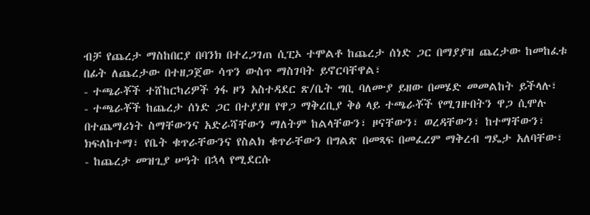ብቻ የጨረታ ማስከበርያ በባንክ በተረጋገጠ ሲፒኦ ተሞልቶ ከጨረታ ሰነድ ጋር በማያያዝ ጨረታው ከመከፈቱ በፊት ለጨረታው በተዘጋጀው ሳጥን ውስጥ ማስገባት ይኖርባቸዋል፣
- ተጫራቾች ተሸከርካሪዎች ጎፋ ዞን አስተዳደር ጽ/ቤት ግቢ ባለሙያ ይዘው በመሄድ መመልከት ይችላሉ፣
- ተጫራቾች ከጨረታ ሰነድ ጋር በተያያዘ የዋጋ ማቅረቢያ ቅፅ ላይ ተጫራቾች የሚገዙበትን ዋጋ ሲሞሉ በተጨማሪነት ስማቸውንና አድራሻቸውን ማለትም ከልላቸውን፣ ዞናቸውን፣ ወረዳቸውን፣ ከተማቸውን፣ ክፍለከተማ፣ የቤት ቁጥራቸውንና የስልክ ቁጥራቸውን በግልጽ በመጻፍ በመፈረም ማቅረብ ግዴታ አለባቸው፣
- ከጨረታ መዝጊያ ሠዓት በኋላ የሚደርሱ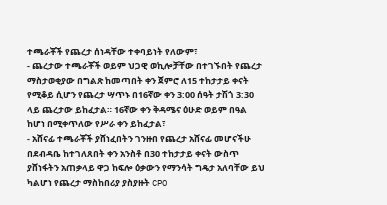ተጫራቾች የጨረታ ሰነዳቸው ተቀባይነት የለውም፣
- ጨረታው ተጫራቾች ወይም ህጋዊ ወኪሎቻቸው በተገኙበት የጨረታ ማስታወቂያው በግልጽ ከመጣበት ቀን ጀምሮ ለ15 ተከታታይ ቀናት የሚቆይ ሲሆን የጨረታ ሣጥኑ በ16ኛው ቀን 3:00 ሰዓት ታሽጎ 3:30 ላይ ጨረታው ይከፈታል። 16ኛው ቀን ቅዳሜና ዕሁድ ወይም በዓል ከሆነ በሚቀጥለው የሥራ ቀን ይከፈታል፣
- አሸናፊ ተጫራቾች ያሸነፈበትን ገንዙበ የጨረታ አሸናፊ መሆናችሁ በደብዳቤ ከተገለጸበት ቀን አንስቶ በ30 ተከታታይ ቀናት ውስጥ ያሸነፋትን አጠቃላይ ዋጋ ከፍሎ ዕቃውን የማንሳት ግዴታ አለባቸው ይህ ካልሆነ የጨረታ ማስከበሪያ ያስያዙት CPO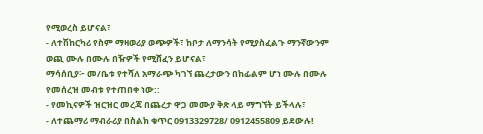የሚወረስ ይሆናል፣
- ለተሽከርካሪ የስም ማዛወሪያ ወጭዎች፣ ከቦታ ለማንሳት የሚያስፈልጉ ማንኛውንም ወጪ ሙሉ በሙሉ በዥዎች የሚሸፈን ይሆናል፣
ማሳሰቢያ፦ መ/ቤቱ የተሻለ አማራጭ ካገኘ ጨረታውን በከፊልም ሆነ ሙሉ በሙሉ የመሰረዝ መብቱ የተጠበቀ ነው::
- የመኪናዎች ዝርዝር መረጃ በጨረታ ዋጋ መሙያ ቅጽ ላይ ማግኘት ይችላሉ፣
- ለተጨማሪ ማብራሪያ በስልክ ቁጥር 0913329728/ 0912455809 ይደውሉ!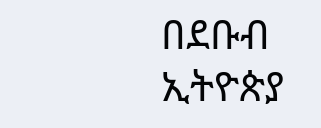በደቡብ ኢትዮጵያ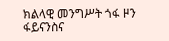ክልላዊ መንግሥት ጎፋ ዞን ፋይናንስና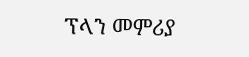ፕላን መምሪያ